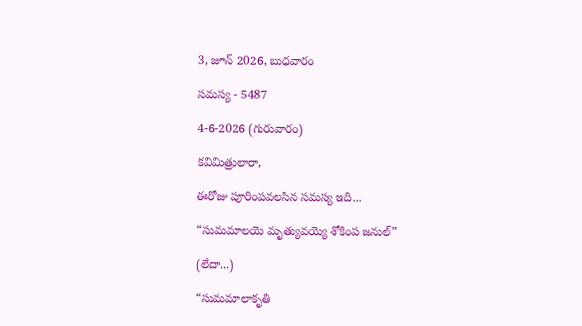3, జూన్ 2026, బుధవారం

సమస్య - 5487

4-6-2026 (గురువారం)

కవిమిత్రులారా,

ఈరోజు పూరింపవలసిన సమస్య ఇది...

“సుమమాలయె మృత్యువయ్యె శోకింప జనుల్”

(లేదా...)

“సుమమాలాకృతి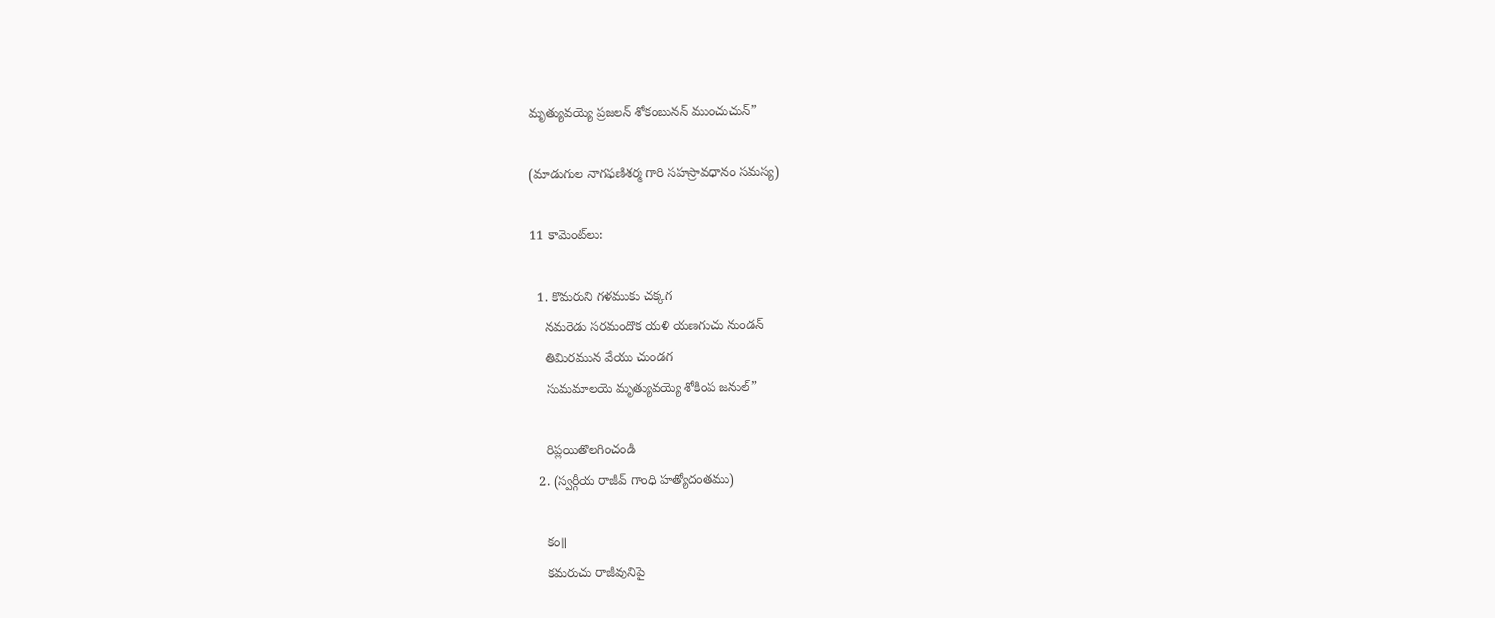మృత్యువయ్యె ప్రజలన్ శోకంబునన్ ముంచుచున్”

(మాడుగుల నాగఫణిశర్మ గారి సహస్రావధానం సమస్య)

11 కామెంట్‌లు:

  1. కొమరుని గళముకు చక్కగ
    నమరెడు సరమందొక యళి యణగుచు నుండన్
    తిమిరమున వేయు చుండగ
    సుమమాలయె మృత్యువయ్యె శోకింప జనుల్”

    రిప్లయితొలగించండి
  2. (స్వర్గీయ రాజీవ్ గాంధి హత్యోదంతము)

    కం॥
    కమరుచు రాజీవునిపై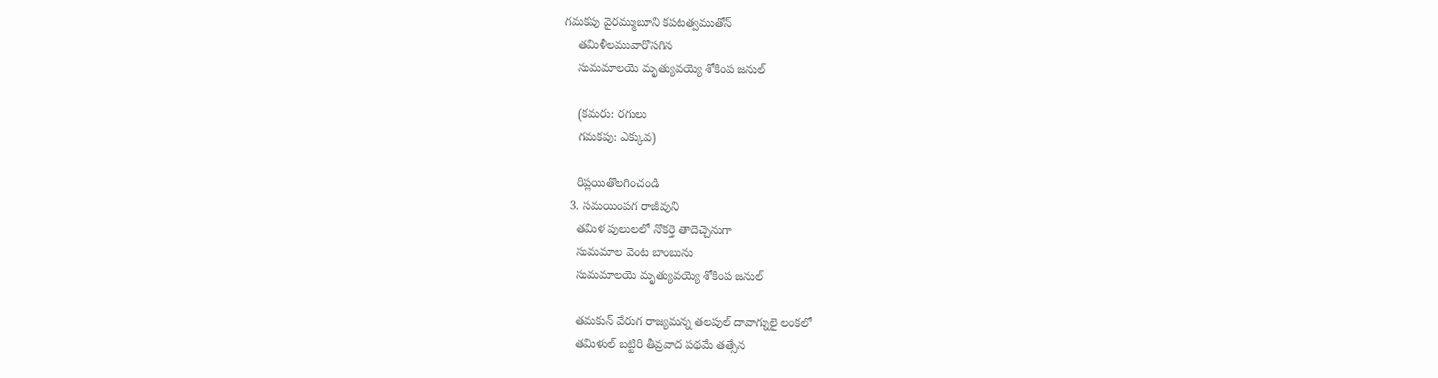గమకపు వైరమ్ముబూని కపటత్వముతోన్
    తమిళీలమువారొసగిన
    సుమమాలయె మృత్యువయ్యె శోకింప జనుల్

    (కమరు: రగులు
    గమకపు: ఎక్కువ)

    రిప్లయితొలగించండి
  3. సమయింపగ రాజీవుని
    తమిళ పులులలో నొకర్తె తాదెచ్చెనుగా
    సుమమాల వెంట బాంబును
    సుమమాలయె మృత్యువయ్యె శోకింప జనుల్

    తమకున్ వేరుగ రాజ్యమన్న తలపుల్ దావాగ్నులై లంకలో
    తమిళుల్ బట్టిరి తీవ్రవాద పథమే తత్సేన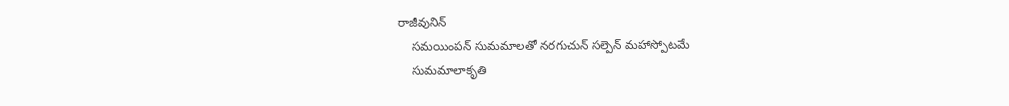రాజీవునిన్
    సమయింపన్ సుమమాలతో నరగుచున్ సల్పెన్ మహాస్పోటమే
    సుమమాలాకృతి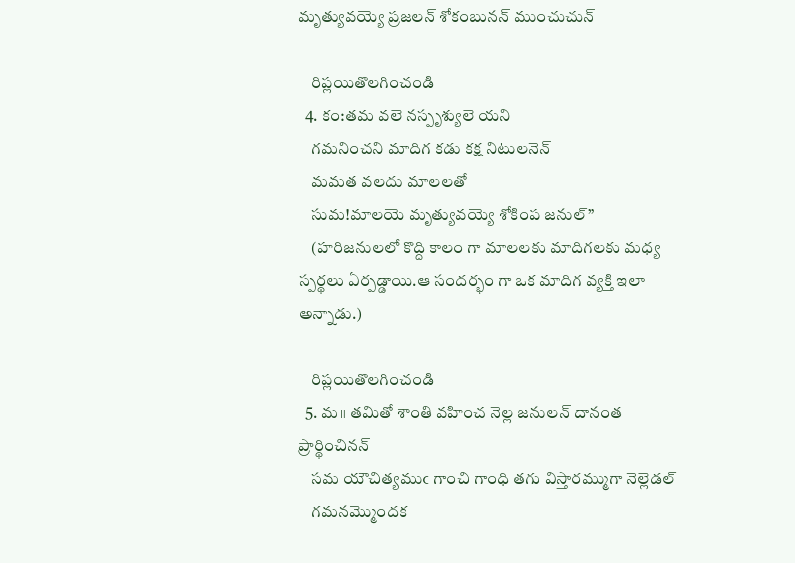మృత్యువయ్యె ప్రజలన్ శోకంబునన్ ముంచుచున్

    రిప్లయితొలగించండి
  4. కం:తమ వలె నస్పృశ్యులె యని
    గమనించని మాదిగ కడు కక్ష నిటులనెన్
    మమత వలదు మాలలతో
    సుమ!మాలయె మృత్యువయ్యె శోకింప జనుల్”
    (హరిజనులలో కొద్ది కాలం గా మాలలకు మాదిగలకు మధ్య స్పర్థలు ఏర్పడ్డాయి.ఆ సందర్భం గా ఒక మాదిగ వ్యక్తి ఇలా అన్నాడు.)

    రిప్లయితొలగించండి
  5. మ॥ తమితో శాంతి వహించ నెల్ల జనులన్ దానంత ప్రార్థించినన్
    సమ యౌచిత్యముఁ గాంచి గాంధి తగు విస్తారమ్ముగా నెల్లెడల్
    గమనమ్మొందక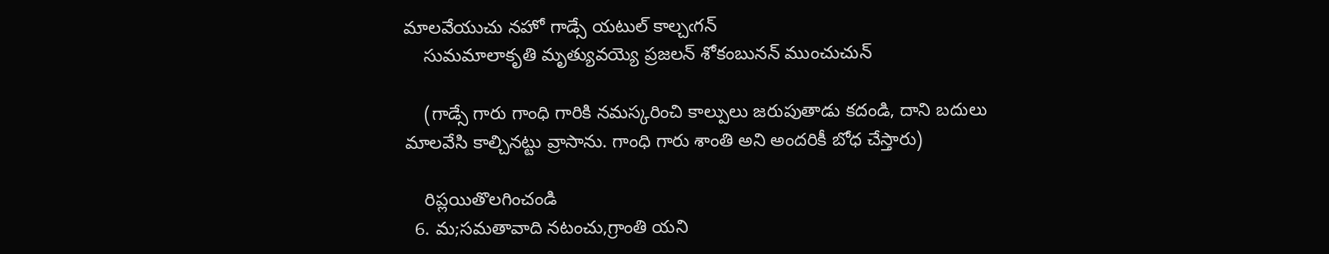మాలవేయుచు నహో గాడ్సే యటుల్ కాల్చఁగన్
    సుమమాలాకృతి మృత్యువయ్యె ప్రజలన్ శోకంబునన్ ముంచుచున్

    (గాడ్సే గారు గాంధి గారికి నమస్కరించి కాల్పులు జరుపుతాడు కదండి, దాని బదులు మాలవేసి కాల్చినట్టు వ్రాసాను. గాంధి గారు శాంతి అని అందరికీ బోధ చేస్తారు)

    రిప్లయితొలగించండి
  6. మ;సమతావాది నటంచు,గ్రాంతి యని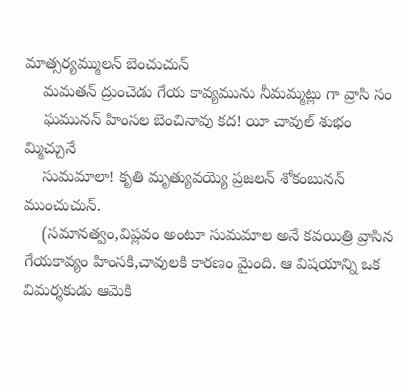మాత్సర్యమ్ములన్ బెంచుచున్
    మమతన్ ద్రుంచెడు గేయ కావ్యమును నీమమ్మట్లు గా వ్రాసి సం
    ఘమునన్ హింసల బెంచినావు కద! యీ చావుల్ శుభం మ్మిచ్చునే
    సుమమాలా! కృతి మృత్యువయ్యె ప్రజలన్ శోకంబునన్ ముంచుచున్.
    (సమానత్వం,విప్లవం అంటూ సుమమాల అనే కవయిత్రి వ్రాసిన గేయకావ్యం హింసకి,చావులకి కారణం మైంది. ఆ విషయాన్ని ఒక విమర్శకుడు ఆమెకి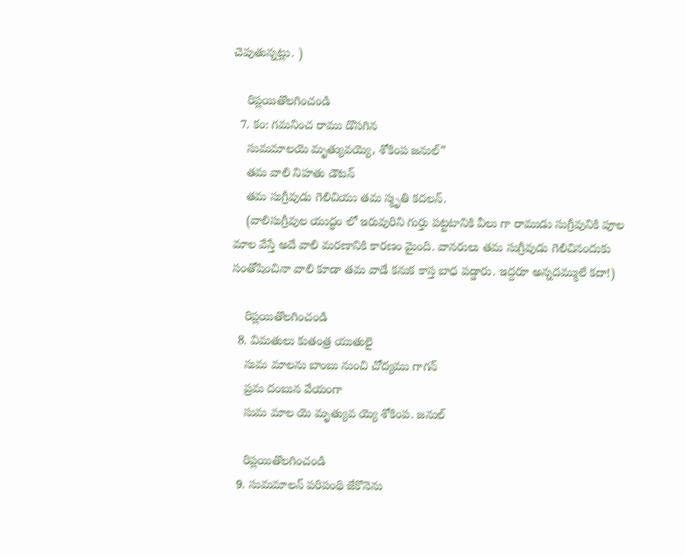చెపుతున్నట్లు. )

    రిప్లయితొలగించండి
  7. కం: గమనించ రాము డొసగిన
    సుమమాలయె మృత్యువయ్యె, శోకింప జనుల్”
    తమ వాలి నిహతు డౌటన్
    తమ సుగ్రీవుడు గెలిచియు తమ స్మృతి కదలన్.
    (వాలిసుగ్రీవుల యుద్ధం లో ఇరువురిని గుర్తు పట్టటానికి వీలు గా రాముడు సుగ్రీవునికి పూల మాల వేస్తే అదే వాలి మరణానికి కారణం మైంది. వానరులు తమ సుగ్రీవుడు గెలిచినందుకు సంతోషించినా వాలి కూడా తమ వాడే కనుక కాస్త బాధ పడ్డారు. ఇద్దరూ అన్నదమ్ములే కదా!)

    రిప్లయితొలగించండి
  8. విమతులు కుతంత్ర యుతులై
    సుమ మాలను బాంబు నుంచి చోద్యము గాగన్
    ప్రమ దంబున వేయంగా
    సుమ మాల యె మృత్యువ య్యె శోకింప. జనుల్

    రిప్లయితొలగించండి
  9. సుమమాలన్ పరిపంథి జేకొనెను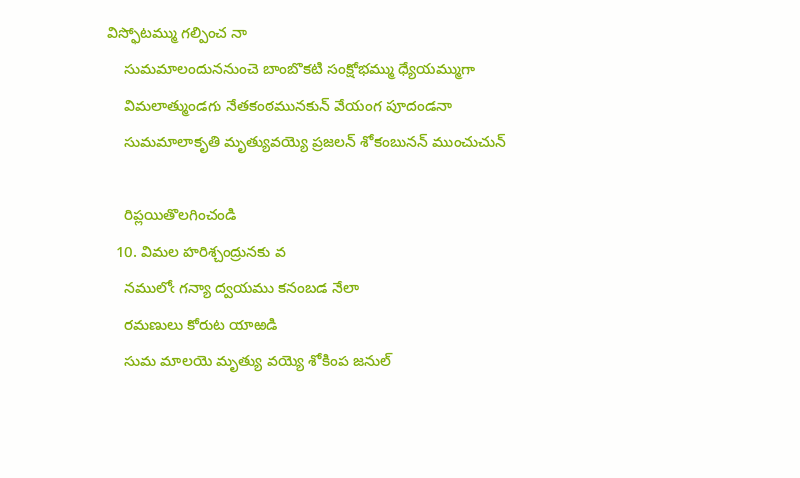విస్ఫోటమ్ము గల్పించ నా
    సుమమాలందుననుంచె బాంబొకటి సంక్షోభమ్ము ధ్యేయమ్ముగా
    విమలాత్ముండగు నేతకంఠమునకున్ వేయంగ పూదండనా
    సుమమాలాకృతి మృత్యువయ్యె ప్రజలన్ శోకంబునన్ ముంచుచున్

    రిప్లయితొలగించండి
  10. విమల హరిశ్చంద్రునకు వ
    నములోఁ గన్యా ద్వయము కనంబడ నేలా
    రమణులు కోరుట యాఱడి
    సుమ మాలయె మృత్యు వయ్యె శోకింప జనుల్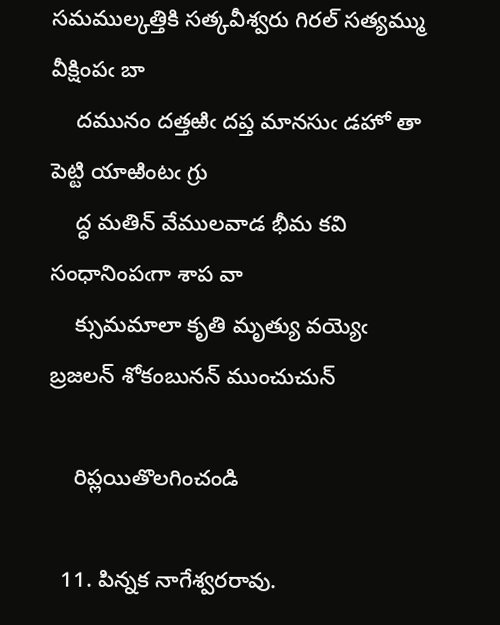సమముల్కత్తికి సత్కవీశ్వరు గిరల్ సత్యమ్ము వీక్షింపఁ బా
    దమునం దత్తఱిఁ దప్త మానసుఁ డహో తా పెట్టి యాఱింటఁ గ్రు
    ద్ధ మతిన్ వేములవాడ భీమ కవి సంధానింపఁగా శాప వా
    క్సుమమాలా కృతి మృత్యు వయ్యెఁ బ్రజలన్ శోకంబునన్ ముంచుచున్

    రిప్లయితొలగించండి

  11. పిన్నక నాగేశ్వరరావు.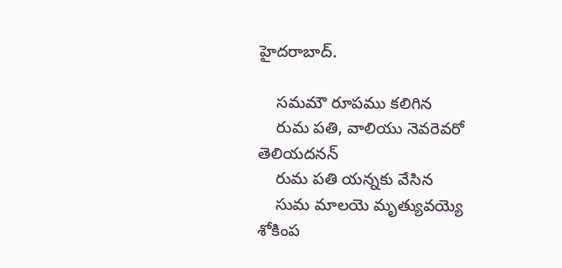హైదరాబాద్.

    సమమౌ రూపము కలిగిన
    రుమ పతి, వాలియు నెవరెవరో తెలియదనన్
    రుమ పతి యన్నకు వేసిన
    సుమ మాలయె మృత్యువయ్యె శోకింప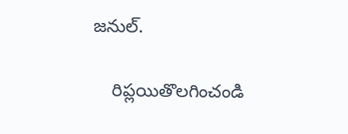జనుల్.

    రిప్లయితొలగించండి